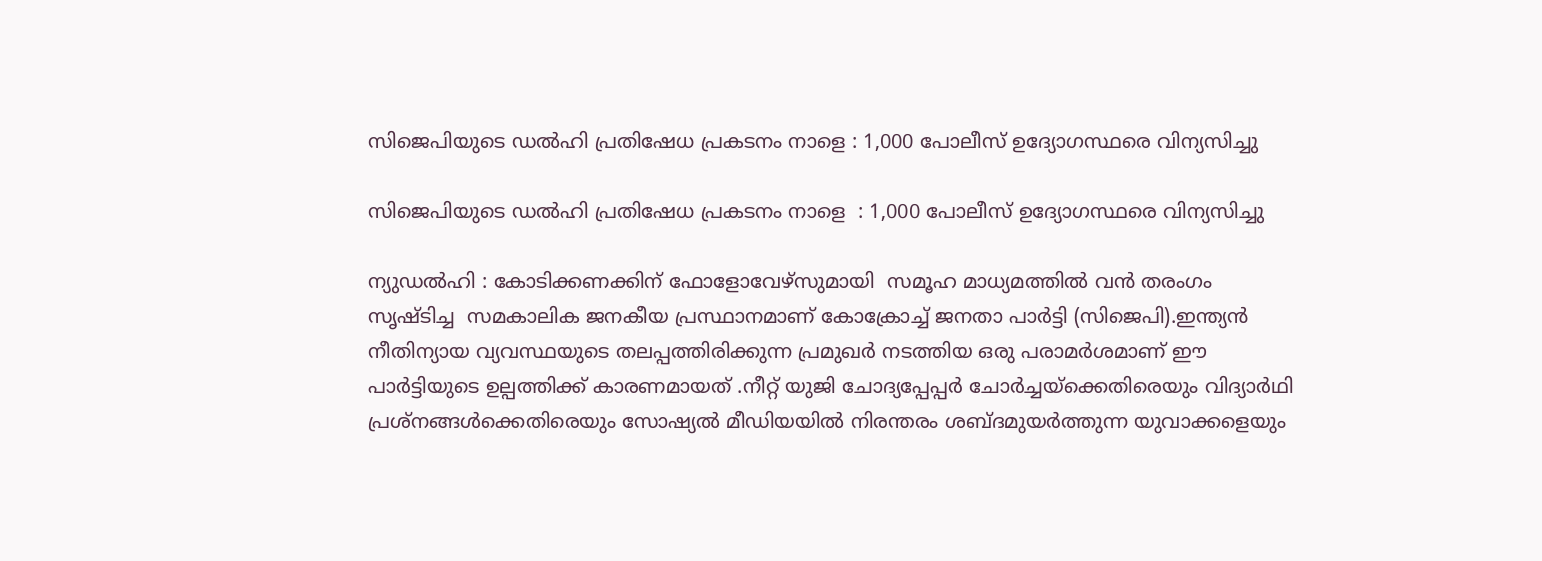സിജെപിയുടെ ഡൽഹി പ്രതിഷേധ പ്രകടനം നാളെ : 1,000 പോലീസ് ഉദ്യോഗസ്ഥരെ വിന്യസിച്ചു

സിജെപിയുടെ ഡൽഹി പ്രതിഷേധ പ്രകടനം നാളെ  : 1,000 പോലീസ് ഉദ്യോഗസ്ഥരെ വിന്യസിച്ചു

ന്യുഡൽഹി : കോടിക്കണക്കിന് ഫോളോവേഴ്‌സുമായി  സമൂഹ മാധ്യമത്തിൽ വൻ തരംഗം സൃഷ്‌ടിച്ച  സമകാലിക ജനകീയ പ്രസ്ഥാനമാണ് കോക്രോച്ച് ജനതാ പാർട്ടി (സിജെപി).ഇന്ത്യൻ നീതിന്യായ വ്യവസ്ഥയുടെ തലപ്പത്തിരിക്കുന്ന പ്രമുഖർ നടത്തിയ ഒരു പരാമർശമാണ് ഈ പാർട്ടിയുടെ ഉല്പത്തിക്ക് കാരണമായത് .നീറ്റ് യുജി ചോദ്യപ്പേപ്പർ ചോർച്ചയ്‌ക്കെതിരെയും വിദ്യാർഥി പ്രശ്നങ്ങൾക്കെതിരെയും സോഷ്യൽ മീഡിയയിൽ നിരന്തരം ശബ്‌ദമുയർത്തുന്ന യുവാക്കളെയും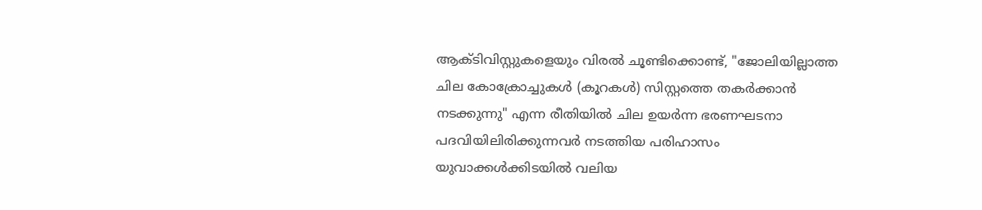ആക്‌ടിവിസ്റ്റുകളെയും വിരൽ ചൂണ്ടിക്കൊണ്ട്, "ജോലിയില്ലാത്ത ചില കോക്രോച്ചുകൾ (കൂറകൾ) സിസ്റ്റത്തെ തകർക്കാൻ നടക്കുന്നു" എന്ന രീതിയിൽ ചില ഉയർന്ന ഭരണഘടനാ പദവിയിലിരിക്കുന്നവർ നടത്തിയ പരിഹാസം യുവാക്കൾക്കിടയിൽ വലിയ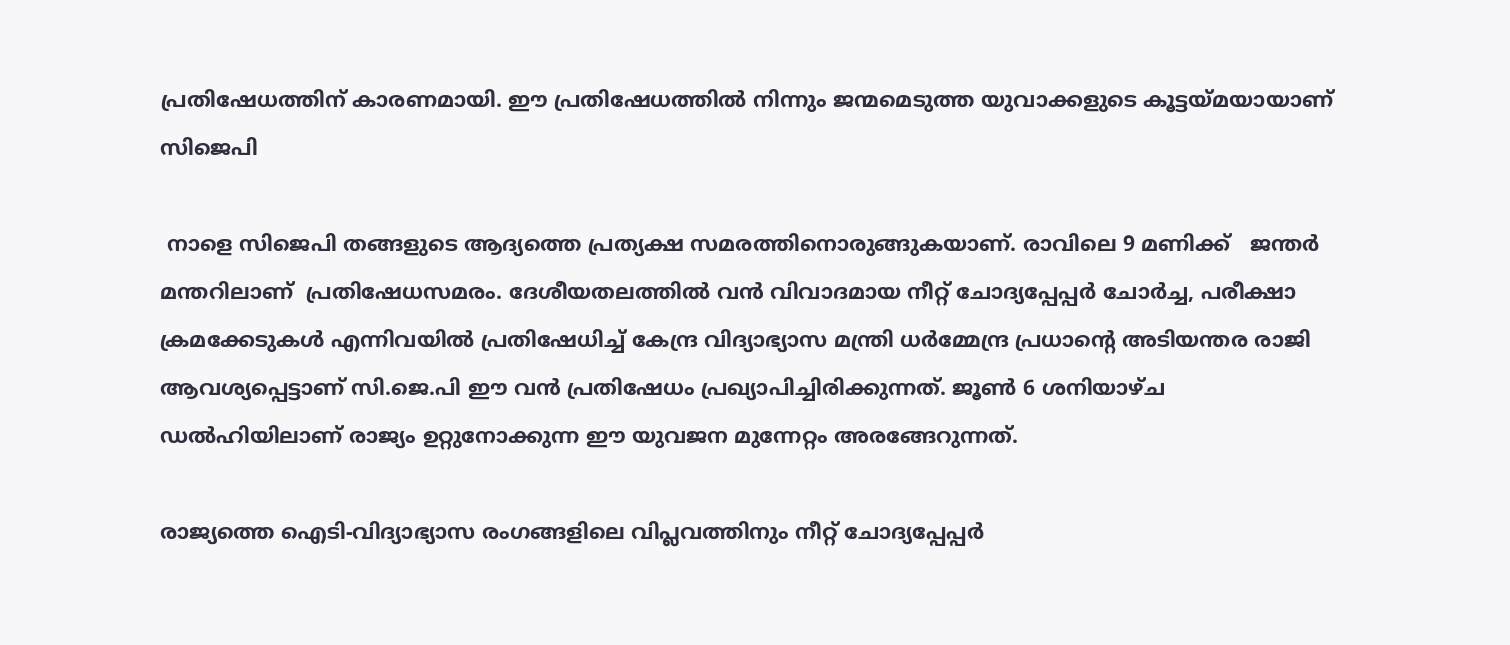പ്രതിഷേധത്തിന് കാരണമായി. ഈ പ്രതിഷേധത്തിൽ നിന്നും ജന്മമെടുത്ത യുവാക്കളുടെ കൂട്ടയ്മയായാണ് സിജെപി

 നാളെ സിജെപി തങ്ങളുടെ ആദ്യത്തെ പ്രത്യക്ഷ സമരത്തിനൊരുങ്ങുകയാണ്. രാവിലെ 9 മണിക്ക്   ജന്തർ മന്തറിലാണ്  പ്രതിഷേധസമരം. ദേശീയതലത്തിൽ വൻ വിവാദമായ നീറ്റ് ചോദ്യപ്പേപ്പർ ചോർച്ച, പരീക്ഷാ ക്രമക്കേടുകൾ എന്നിവയിൽ പ്രതിഷേധിച്ച് കേന്ദ്ര വിദ്യാഭ്യാസ മന്ത്രി ധർമ്മേന്ദ്ര പ്രധാൻ്റെ അടിയന്തര രാജി ആവശ്യപ്പെട്ടാണ് സി.ജെ.പി ഈ വൻ പ്രതിഷേധം പ്രഖ്യാപിച്ചിരിക്കുന്നത്. ജൂൺ 6 ശനിയാഴ്ച ഡൽഹിയിലാണ് രാജ്യം ഉറ്റുനോക്കുന്ന ഈ യുവജന മുന്നേറ്റം അരങ്ങേറുന്നത്.

രാജ്യത്തെ ഐടി-വിദ്യാഭ്യാസ രംഗങ്ങളിലെ വിപ്ലവത്തിനും നീറ്റ് ചോദ്യപ്പേപ്പർ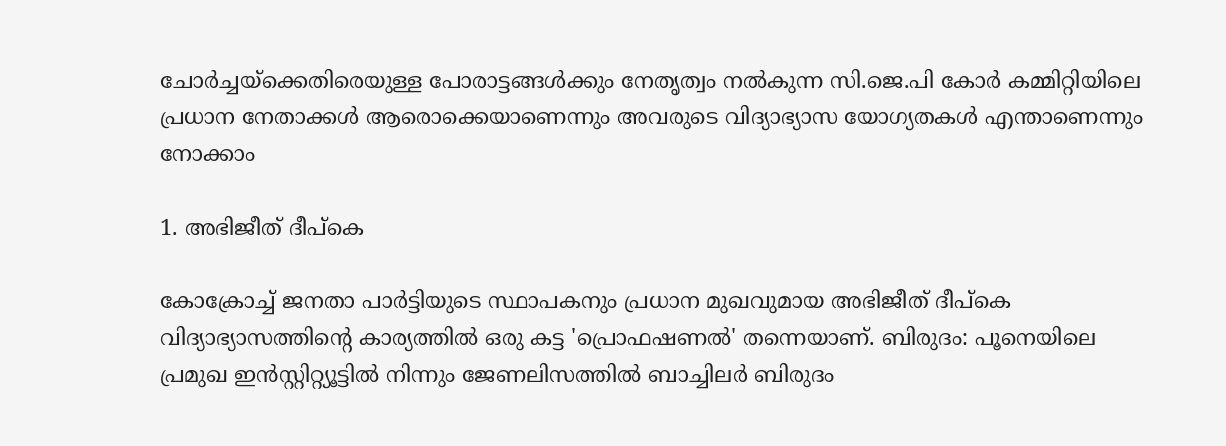ചോർച്ചയ്‌ക്കെതിരെയുള്ള പോരാട്ടങ്ങൾക്കും നേതൃത്വം നൽകുന്ന സി.ജെ.പി കോർ കമ്മിറ്റിയിലെ പ്രധാന നേതാക്കള്‍ ആരൊക്കെയാണെന്നും അവരുടെ വിദ്യാഭ്യാസ യോഗ്യതകൾ എന്താണെന്നും നോക്കാം

1. അഭിജീത് ദീപ്‌കെ

കോക്രോച്ച് ജനതാ പാർട്ടിയുടെ സ്ഥാപകനും പ്രധാന മുഖവുമായ അഭിജീത് ദീപ്‌കെ വിദ്യാഭ്യാസത്തിൻ്റെ കാര്യത്തിൽ ഒരു കട്ട 'പ്രൊഫഷണൽ' തന്നെയാണ്. ബിരുദം: പൂനെയിലെ പ്രമുഖ ഇൻസ്റ്റിറ്റ്യൂട്ടിൽ നിന്നും ജേണലിസത്തിൽ ബാച്ചിലർ ബിരുദം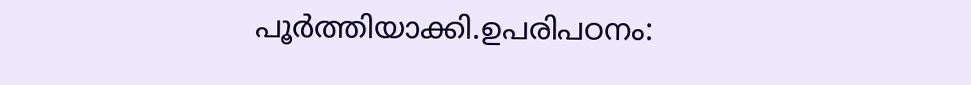പൂർത്തിയാക്കി.ഉപരിപഠനം: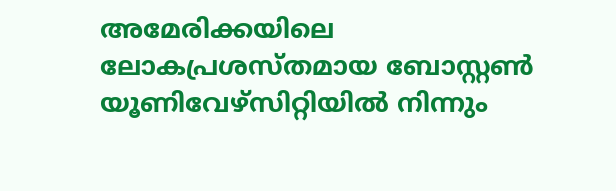അമേരിക്കയിലെ ലോകപ്രശസ്തമായ ബോസ്റ്റൺ യൂണിവേഴ്സിറ്റിയിൽ നിന്നും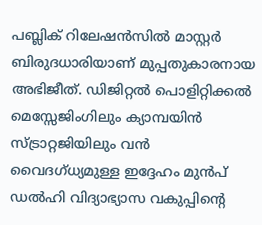പബ്ലിക് റിലേഷൻസിൽ മാസ്റ്റർ ബിരുദധാരിയാണ് മുപ്പതുകാരനായ അഭിജീത്. ഡിജിറ്റൽ പൊളിറ്റിക്കൽ മെസ്സേജിംഗിലും ക്യാമ്പയിൻ സ്ട്രാറ്റജിയിലും വൻ വൈദഗ്ധ്യമുള്ള ഇദ്ദേഹം മുൻപ് ഡൽഹി വിദ്യാഭ്യാസ വകുപ്പിൻ്റെ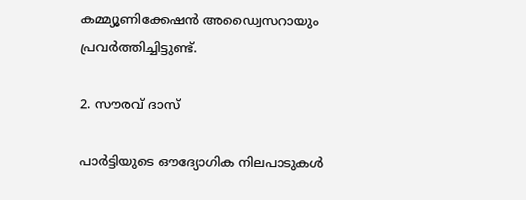കമ്മ്യൂണിക്കേഷൻ അഡ്വൈസറായും പ്രവർത്തിച്ചിട്ടുണ്ട്.

2. സൗരവ് ദാസ്

പാർട്ടിയുടെ ഔദ്യോഗിക നിലപാടുകൾ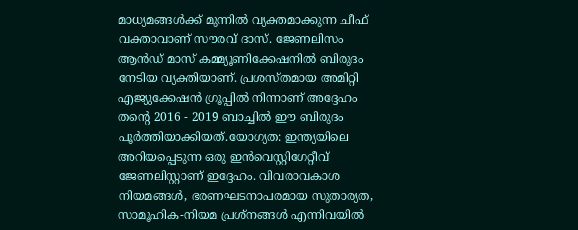മാധ്യമങ്ങൾക്ക് മുന്നിൽ വ്യക്തമാക്കുന്ന ചീഫ് വക്താവാണ് സൗരവ് ദാസ്. ജേണലിസം ആൻഡ് മാസ് കമ്മ്യൂണിക്കേഷനിൽ ബിരുദം നേടിയ വ്യക്തിയാണ്. പ്രശസ്തമായ അമിറ്റി എജ്യുക്കേഷൻ ഗ്രൂപ്പിൽ നിന്നാണ് അദ്ദേഹം തൻ്റെ 2016 - 2019 ബാച്ചിൽ ഈ ബിരുദം പൂർത്തിയാക്കിയത്.യോഗ്യത: ഇന്ത്യയിലെ അറിയപ്പെടുന്ന ഒരു ഇൻവെസ്റ്റിഗേറ്റീവ് ജേണലിസ്റ്റാണ് ഇദ്ദേഹം. വിവരാവകാശ നിയമങ്ങൾ, ഭരണഘടനാപരമായ സുതാര്യത, സാമൂഹിക-നിയമ പ്രശ്നങ്ങൾ എന്നിവയിൽ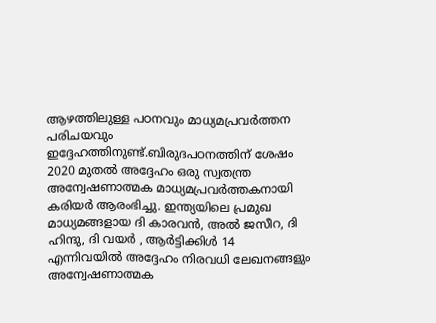ആഴത്തിലുള്ള പഠനവും മാധ്യമപ്രവർത്തന പരിചയവും ഇദ്ദേഹത്തിനുണ്ട്.ബിരുദപഠനത്തിന് ശേഷം 2020 മുതൽ അദ്ദേഹം ഒരു സ്വതന്ത്ര അന്വേഷണാത്മക മാധ്യമപ്രവർത്തകനായി കരിയർ ആരംഭിച്ചു. ഇന്ത്യയിലെ പ്രമുഖ മാധ്യമങ്ങളായ ദി കാരവൻ, അൽ ജസീറ, ദി ഹിന്ദു, ദി വയർ , ആർട്ടിക്കിൾ 14 എന്നിവയിൽ അദ്ദേഹം നിരവധി ലേഖനങ്ങളും അന്വേഷണാത്മക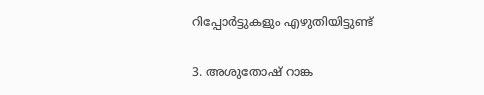റിപ്പോർട്ടുകളും എഴുതിയിട്ടുണ്ട്

3. അശുതോഷ് റാങ്ക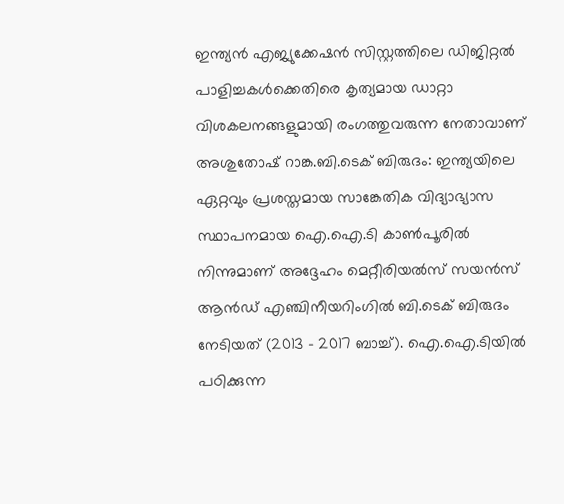ഇന്ത്യൻ എജ്യുക്കേഷൻ സിസ്റ്റത്തിലെ ഡിജിറ്റൽ പാളിച്ചകൾക്കെതിരെ കൃത്യമായ ഡാറ്റാ വിശകലനങ്ങളുമായി രംഗത്തുവരുന്ന നേതാവാണ് അശുതോഷ് റാങ്ക.ബി.ടെക് ബിരുദം: ഇന്ത്യയിലെ ഏറ്റവും പ്രശസ്തമായ സാങ്കേതിക വിദ്യാഭ്യാസ സ്ഥാപനമായ ഐ.ഐ.ടി കാൺപൂരിൽ നിന്നുമാണ് അദ്ദേഹം മെറ്റീരിയൽസ് സയൻസ് ആൻഡ് എഞ്ചിനീയറിംഗിൽ ബി.ടെക് ബിരുദം നേടിയത് (2013 - 2017 ബാച്ച്). ഐ.ഐ.ടിയിൽ പഠിക്കുന്ന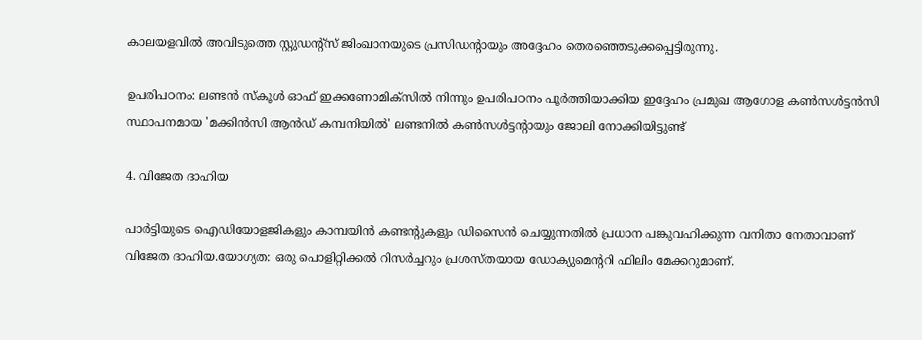കാലയളവിൽ അവിടുത്തെ സ്റ്റുഡൻ്റ്‌സ് ജിംഖാനയുടെ പ്രസിഡൻ്റായും അദ്ദേഹം തെരഞ്ഞെടുക്കപ്പെട്ടിരുന്നു.

ഉപരിപഠനം: ലണ്ടൻ സ്കൂൾ ഓഫ് ഇക്കണോമിക്സിൽ നിന്നും ഉപരിപഠനം പൂർത്തിയാക്കിയ ഇദ്ദേഹം പ്രമുഖ ആഗോള കൺസൾട്ടൻസി സ്ഥാപനമായ 'മക്കിൻസി ആൻഡ് കമ്പനിയിൽ' ലണ്ടനിൽ കൺസൾട്ടന്റായും ജോലി നോക്കിയിട്ടുണ്ട്

4. വിജേത ദാഹിയ

പാർട്ടിയുടെ ഐഡിയോളജികളും കാമ്പയിൻ കണ്ടന്റുകളും ഡിസൈൻ ചെയ്യുന്നതിൽ പ്രധാന പങ്കുവഹിക്കുന്ന വനിതാ നേതാവാണ് വിജേത ദാഹിയ.യോഗ്യത: ഒരു പൊളിറ്റിക്കൽ റിസർച്ചറും പ്രശസ്തയായ ഡോക്യുമെൻ്ററി ഫിലിം മേക്കറുമാണ്.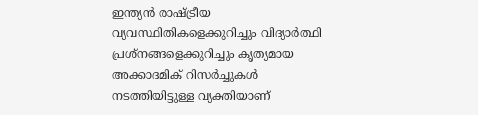ഇന്ത്യൻ രാഷ്ട്രീയ വ്യവസ്ഥിതികളെക്കുറിച്ചും വിദ്യാർത്ഥി പ്രശ്നങ്ങളെക്കുറിച്ചും കൃത്യമായ അക്കാദമിക് റിസർച്ചുകൾ നടത്തിയിട്ടുള്ള വ്യക്തിയാണ്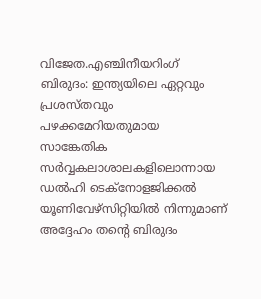വിജേത.എഞ്ചിനീയറിംഗ് ബിരുദം: ഇന്ത്യയിലെ ഏറ്റവും പ്രശസ്തവും പഴക്കമേറിയതുമായ സാങ്കേതിക സർവ്വകലാശാലകളിലൊന്നായ ഡൽഹി ടെക്‌നോളജിക്കൽ യൂണിവേഴ്സിറ്റിയിൽ നിന്നുമാണ് അദ്ദേഹം തൻ്റെ ബിരുദം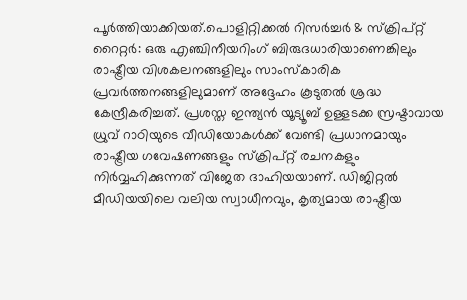പൂർത്തിയാക്കിയത്.പൊളിറ്റിക്കൽ റിസർച്ചർ & സ്ക്രിപ്റ്റ് റൈറ്റർ: ഒരു എഞ്ചിനീയറിംഗ് ബിരുദധാരിയാണെങ്കിലും രാഷ്ട്രീയ വിശകലനങ്ങളിലും സാംസ്കാരിക പ്രവർത്തനങ്ങളിലുമാണ് അദ്ദേഹം കൂടുതൽ ശ്രദ്ധ കേന്ദ്രീകരിച്ചത്. പ്രശസ്ത ഇന്ത്യൻ യൂട്യൂബ് ഉള്ളടക്ക സ്രഷ്ടാവായ ധ്രുവ് റാഠിയുടെ വീഡിയോകൾക്ക് വേണ്ടി പ്രധാനമായും രാഷ്ട്രീയ ഗവേഷണങ്ങളും സ്ക്രിപ്റ്റ് രചനകളും നിർവ്വഹിക്കുന്നത് വിജേത ദാഹിയയാണ്. ഡിജിറ്റൽ മീഡിയയിലെ വലിയ സ്വാധീനവും, കൃത്യമായ രാഷ്ട്രീയ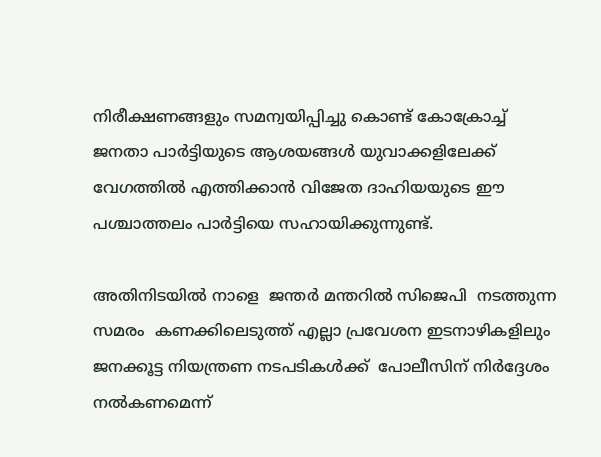നിരീക്ഷണങ്ങളും സമന്വയിപ്പിച്ചു കൊണ്ട് കോക്രോച്ച് ജനതാ പാർട്ടിയുടെ ആശയങ്ങൾ യുവാക്കളിലേക്ക് വേഗത്തിൽ എത്തിക്കാൻ വിജേത ദാഹിയയുടെ ഈ പശ്ചാത്തലം പാർട്ടിയെ സഹായിക്കുന്നുണ്ട്.

അതിനിടയിൽ നാളെ  ജന്തർ മന്തറിൽ സിജെപി  നടത്തുന്ന സമരം  കണക്കിലെടുത്ത് എല്ലാ പ്രവേശന ഇടനാഴികളിലും ജനക്കൂട്ട നിയന്ത്രണ നടപടികൾക്ക്  പോലീസിന് നിർദ്ദേശം നൽകണമെന്ന്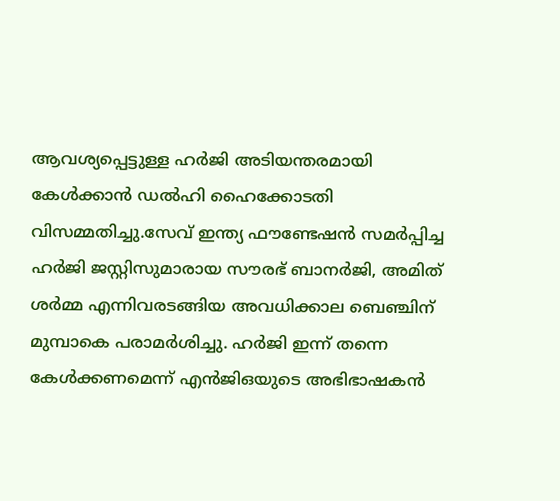ആവശ്യപ്പെട്ടുള്ള ഹർജി അടിയന്തരമായി കേൾക്കാൻ ഡൽഹി ഹൈക്കോടതി വിസമ്മതിച്ചു.സേവ് ഇന്ത്യ ഫൗണ്ടേഷൻ സമർപ്പിച്ച ഹർജി ജസ്റ്റിസുമാരായ സൗരഭ് ബാനർജി, അമിത് ശർമ്മ എന്നിവരടങ്ങിയ അവധിക്കാല ബെഞ്ചിന് മുമ്പാകെ പരാമർശിച്ചു. ഹർജി ഇന്ന് തന്നെ കേൾക്കണമെന്ന് എൻജിഒയുടെ അഭിഭാഷകൻ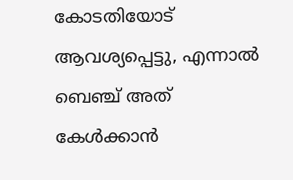കോടതിയോട് ആവശ്യപ്പെട്ടു, എന്നാൽ ബെഞ്ച് അത് കേൾക്കാൻ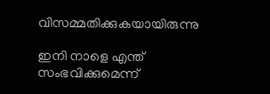വിസമ്മതിക്കുകയായിരുന്നു

ഇനി നാളെ എന്ത് സംഭവിക്കുമെന്ന്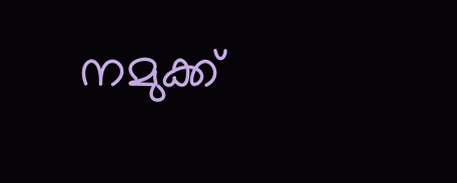നമുക്ക്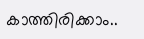കാത്തിരിക്കാം..